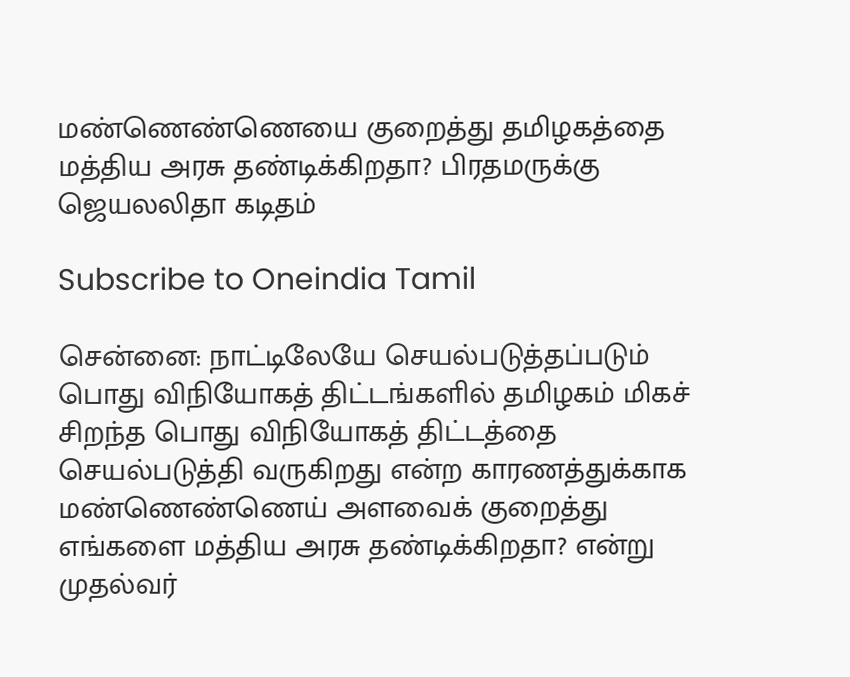மண்ணெண்ணெயை குறைத்து தமிழகத்தை மத்திய அரசு தண்டிக்கிறதா? பிரதமருக்கு ஜெயலலிதா கடிதம்

Subscribe to Oneindia Tamil

சென்னை: நாட்டிலேயே செயல்படுத்தப்படும் பொது விநியோகத் திட்டங்களில் தமிழகம் மிகச் சிறந்த பொது விநியோகத் திட்டத்தை செயல்படுத்தி வருகிறது என்ற காரணத்துக்காக மண்ணெண்ணெய் அளவைக் குறைத்து எங்களை மத்திய அரசு தண்டிக்கிறதா? என்று முதல்வர்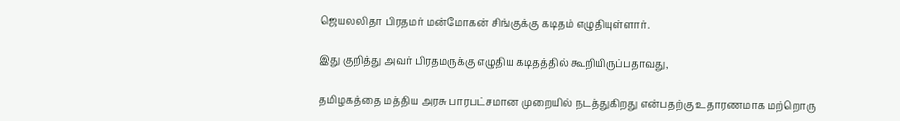ஜெயலலிதா பிரதமர் மன்மோகன் சிங்குக்கு கடிதம் எழுதியுள்ளார்.

இது குறித்து அவர் பிரதமருக்கு எழுதிய கடிதத்தில் கூறியிருப்பதாவது,

தமிழகத்தை மத்திய அரசு பாரபட்சமான முறையில் நடத்துகிறது என்பதற்கு உதாரணமாக மற்றொரு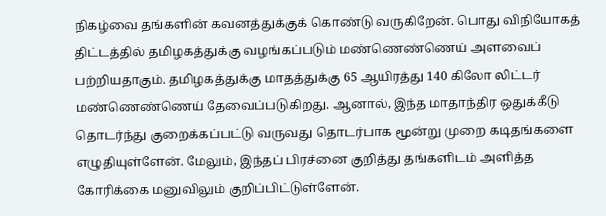நிகழ்வை தங்களின் கவனத்துக்குக் கொண்டு வருகிறேன். பொது விநியோகத் திட்டத்தில் தமிழகத்துக்கு வழங்கப்படும் மண்ணெண்ணெய் அளவைப் பற்றியதாகும். தமிழகத்துக்கு மாதத்துக்கு 65 ஆயிரத்து 140 கிலோ லிட்டர் மண்ணெண்ணெய் தேவைப்படுகிறது. ஆனால், இந்த மாதாந்திர ஒதுக்கீடு தொடர்ந்து குறைக்கப்பட்டு வருவது தொடர்பாக மூன்று முறை கடிதங்களை எழுதியுள்ளேன். மேலும், இந்தப் பிரச்னை குறித்து தங்களிடம் அளித்த கோரிக்கை மனுவிலும் குறிப்பிட்டுள்ளேன்.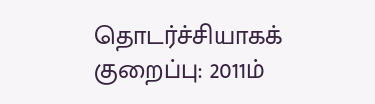தொடர்ச்சியாகக் குறைப்பு: 2011ம்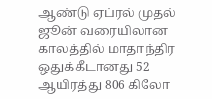ஆண்டு ஏப்ரல் முதல் ஜூன் வரையிலான காலத்தில் மாதாந்திர ஒதுக்கீடானது 52 ஆயிரத்து 806 கிலோ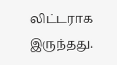லிட்டராக இருந்தது.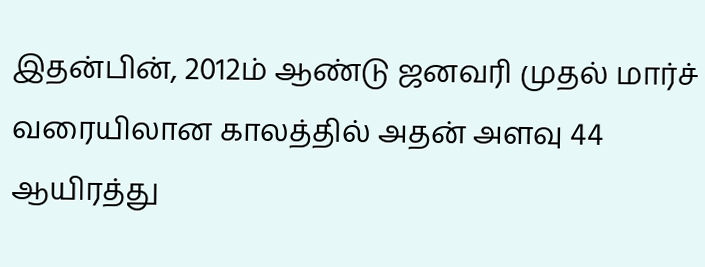இதன்பின், 2012ம் ஆண்டு ஜனவரி முதல் மார்ச் வரையிலான காலத்தில் அதன் அளவு 44 ஆயிரத்து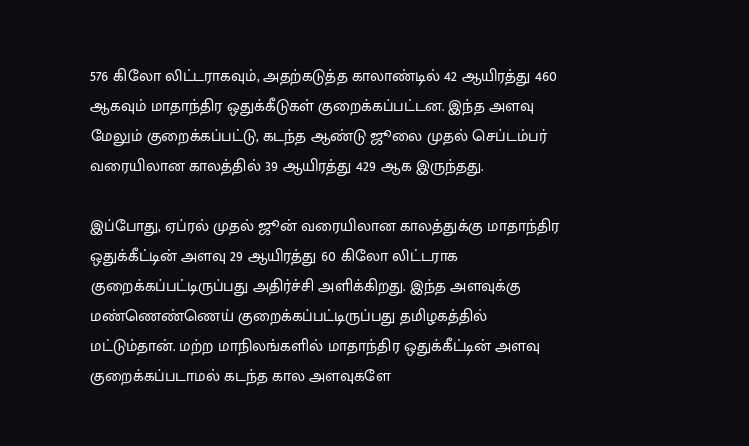576 கிலோ லிட்டராகவும், அதற்கடுத்த காலாண்டில் 42 ஆயிரத்து 460 ஆகவும் மாதாந்திர ஒதுக்கீடுகள் குறைக்கப்பட்டன. இந்த அளவு மேலும் குறைக்கப்பட்டு, கடந்த ஆண்டு ஜூலை முதல் செப்டம்பர் வரையிலான காலத்தில் 39 ஆயிரத்து 429 ஆக இருந்தது.

இப்போது, ஏப்ரல் முதல் ஜூன் வரையிலான காலத்துக்கு மாதாந்திர ஒதுக்கீட்டின் அளவு 29 ஆயிரத்து 60 கிலோ லிட்டராக குறைக்கப்பட்டிருப்பது அதிர்ச்சி அளிக்கிறது. இந்த அளவுக்கு மண்ணெண்ணெய் குறைக்கப்பட்டிருப்பது தமிழகத்தில் மட்டும்தான். மற்ற மாநிலங்களில் மாதாந்திர ஒதுக்கீட்டின் அளவு குறைக்கப்படாமல் கடந்த கால அளவுகளே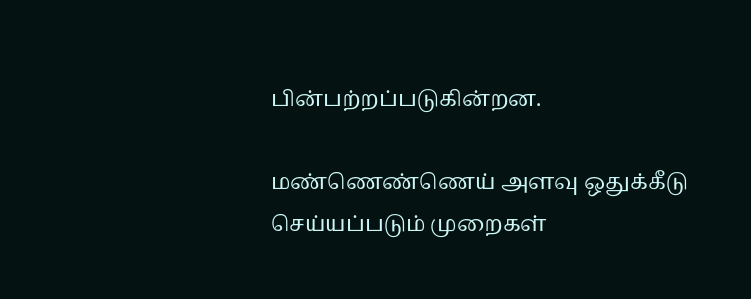பின்பற்றப்படுகின்றன.

மண்ணெண்ணெய் அளவு ஒதுக்கீடு செய்யப்படும் முறைகள்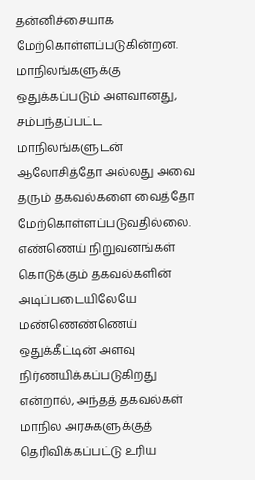தன்னிச்சையாக மேற்கொள்ளப்படுகின்றன. மாநிலங்களுக்கு ஒதுக்கப்படும் அளவானது, சம்பந்தப்பட்ட மாநிலங்களுடன் ஆலோசித்தோ அல்லது அவை தரும் தகவல்களை வைத்தோ மேற்கொள்ளப்படுவதில்லை. எண்ணெய் நிறுவனங்கள் கொடுக்கும் தகவல்களின் அடிப்படையிலேயே மண்ணெண்ணெய் ஒதுக்கீட்டின் அளவு நிர்ணயிக்கப்படுகிறது என்றால், அந்தத் தகவல்கள் மாநில அரசுகளுக்குத் தெரிவிக்கப்பட்டு உரிய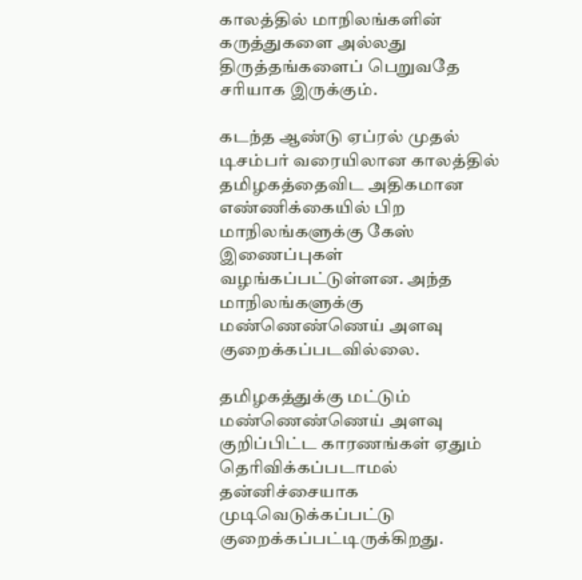காலத்தில் மாநிலங்களின் கருத்துகளை அல்லது திருத்தங்களைப் பெறுவதே சரியாக இருக்கும்.

கடந்த ஆண்டு ஏப்ரல் முதல் டிசம்பர் வரையிலான காலத்தில் தமிழகத்தைவிட அதிகமான எண்ணிக்கையில் பிற மாநிலங்களுக்கு கேஸ் இணைப்புகள் வழங்கப்பட்டுள்ளன. அந்த மாநிலங்களுக்கு மண்ணெண்ணெய் அளவு குறைக்கப்படவில்லை.

தமிழகத்துக்கு மட்டும் மண்ணெண்ணெய் அளவு குறிப்பிட்ட காரணங்கள் ஏதும் தெரிவிக்கப்படாமல் தன்னிச்சையாக முடிவெடுக்கப்பட்டு குறைக்கப்பட்டிருக்கிறது.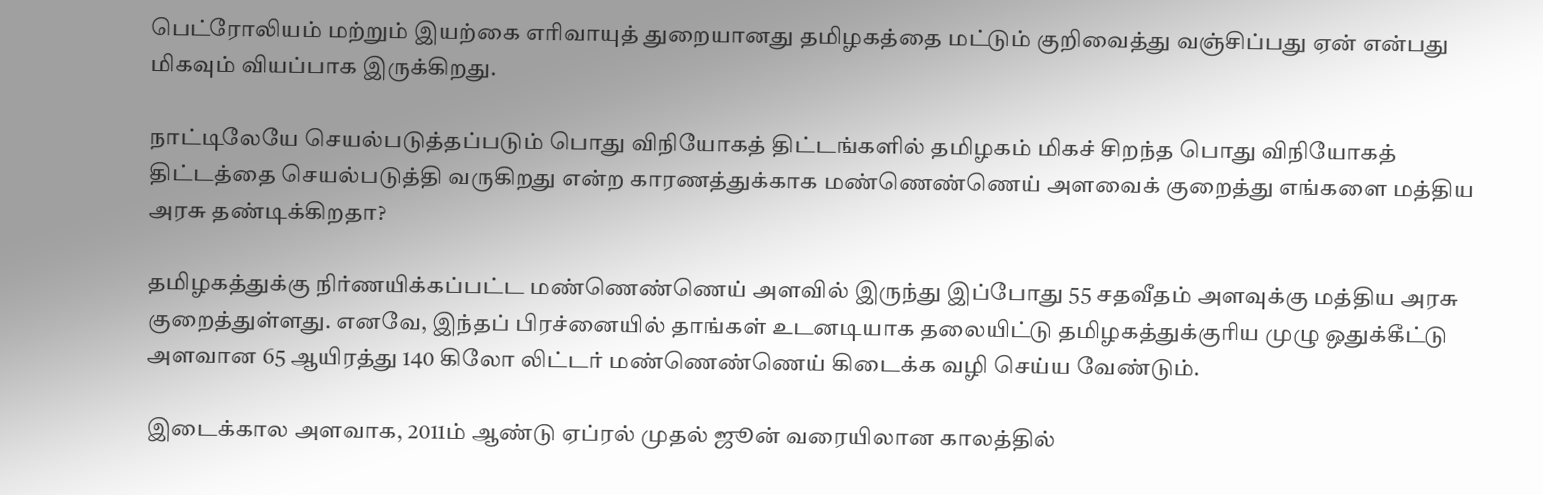பெட்ரோலியம் மற்றும் இயற்கை எரிவாயுத் துறையானது தமிழகத்தை மட்டும் குறிவைத்து வஞ்சிப்பது ஏன் என்பது மிகவும் வியப்பாக இருக்கிறது.

நாட்டிலேயே செயல்படுத்தப்படும் பொது விநியோகத் திட்டங்களில் தமிழகம் மிகச் சிறந்த பொது விநியோகத் திட்டத்தை செயல்படுத்தி வருகிறது என்ற காரணத்துக்காக மண்ணெண்ணெய் அளவைக் குறைத்து எங்களை மத்திய அரசு தண்டிக்கிறதா?

தமிழகத்துக்கு நிர்ணயிக்கப்பட்ட மண்ணெண்ணெய் அளவில் இருந்து இப்போது 55 சதவீதம் அளவுக்கு மத்திய அரசு குறைத்துள்ளது. எனவே, இந்தப் பிரச்னையில் தாங்கள் உடனடியாக தலையிட்டு தமிழகத்துக்குரிய முழு ஒதுக்கீட்டு அளவான 65 ஆயிரத்து 140 கிலோ லிட்டர் மண்ணெண்ணெய் கிடைக்க வழி செய்ய வேண்டும்.

இடைக்கால அளவாக, 2011ம் ஆண்டு ஏப்ரல் முதல் ஜூன் வரையிலான காலத்தில்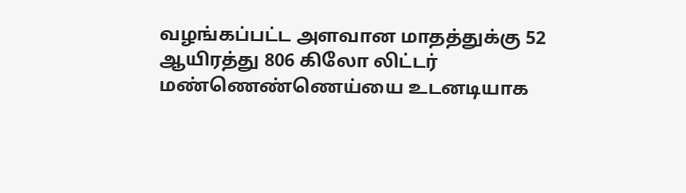வழங்கப்பட்ட அளவான மாதத்துக்கு 52 ஆயிரத்து 806 கிலோ லிட்டர் மண்ணெண்ணெய்யை உடனடியாக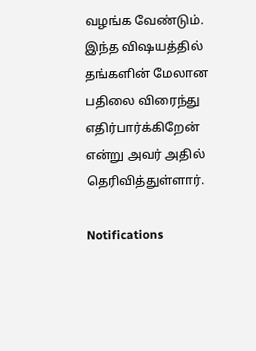வழங்க வேண்டும். இந்த விஷயத்தில் தங்களின் மேலான பதிலை விரைந்து எதிர்பார்க்கிறேன் என்று அவர் அதில் தெரிவித்துள்ளார்.

Notifications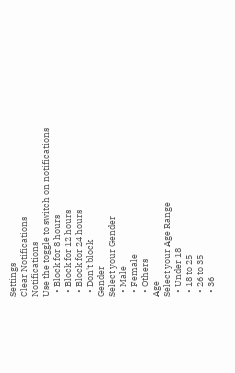Settings
Clear Notifications
Notifications
Use the toggle to switch on notifications
  • Block for 8 hours
  • Block for 12 hours
  • Block for 24 hours
  • Don't block
Gender
Select your Gender
  • Male
  • Female
  • Others
Age
Select your Age Range
  • Under 18
  • 18 to 25
  • 26 to 35
  • 36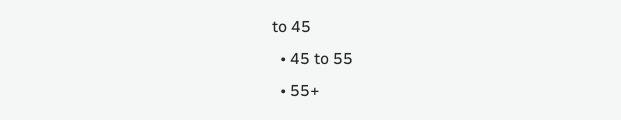to 45
  • 45 to 55
  • 55+